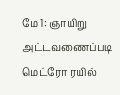மே 1: ஞாயிறு அட்டவணைப்படி மெட்ரோ ரயில்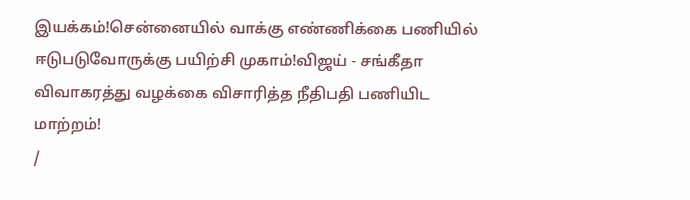இயக்கம்!சென்னையில் வாக்கு எண்ணிக்கை பணியில் ஈடுபடுவோருக்கு பயிற்சி முகாம்!விஜய் - சங்கீதா விவாகரத்து வழக்கை விசாரித்த நீதிபதி பணியிட மாற்றம்!
/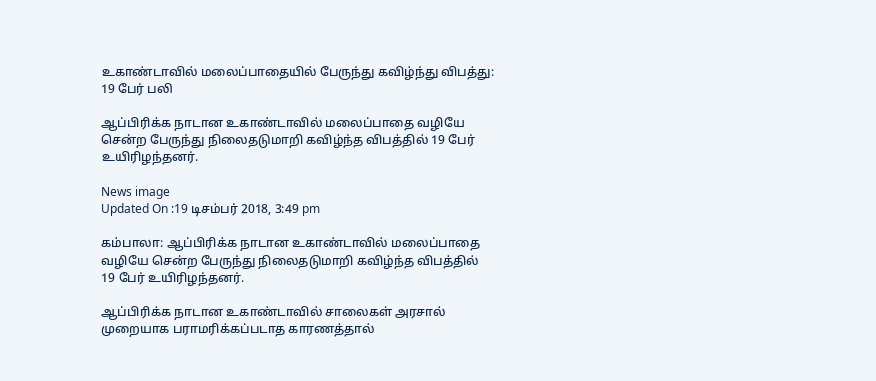உகாண்டாவில் மலைப்பாதையில் பேருந்து கவிழ்ந்து விபத்து: 19 பேர் பலி

ஆப்பிரிக்க நாடான உகாண்டாவில் மலைப்பாதை வழியே சென்ற பேருந்து நிலைதடுமாறி கவிழ்ந்த விபத்தில் 19 பேர் உயிரிழந்தனர்.

News image
Updated On :19 டிசம்பர் 2018, 3:49 pm

கம்பாலா: ஆப்பிரிக்க நாடான உகாண்டாவில் மலைப்பாதை வழியே சென்ற பேருந்து நிலைதடுமாறி கவிழ்ந்த விபத்தில் 19 பேர் உயிரிழந்தனர்.

ஆப்பிரிக்க நாடான உகாண்டாவில் சாலைகள் அரசால் முறையாக பராமரிக்கப்படாத காரணத்தால்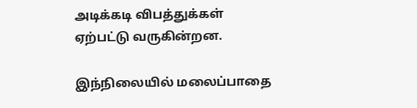அடிக்கடி விபத்துக்கள் ஏற்பட்டு வருகின்றன.

இந்நிலையில் மலைப்பாதை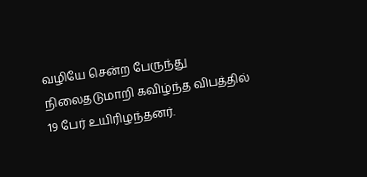வழியே சென்ற பேருந்து நிலைதடுமாறி கவிழ்ந்த விபத்தில் 19 பேர் உயிரிழந்தனர்.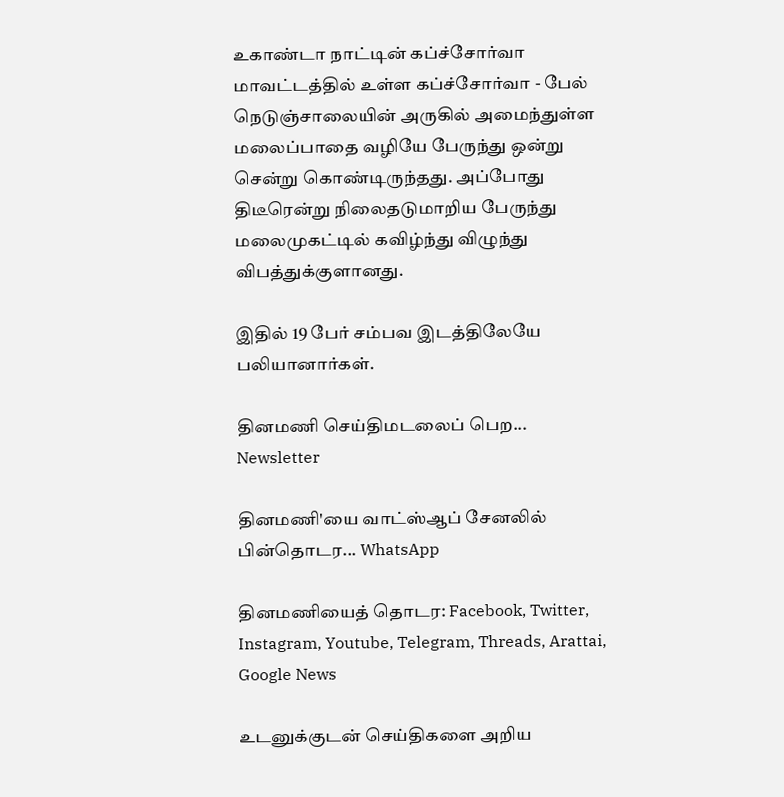உகாண்டா நாட்டின் கப்ச்சோர்வா மாவட்டத்தில் உள்ள கப்ச்சோர்வா - பேல் நெடுஞ்சாலையின் அருகில் அமைந்துள்ள மலைப்பாதை வழியே பேருந்து ஒன்று சென்று கொண்டிருந்தது. அப்போது திடீரென்று நிலைதடுமாறிய பேருந்து மலைமுகட்டில் கவிழ்ந்து விழுந்து விபத்துக்குளானது.

இதில் 19 பேர் சம்பவ இடத்திலேயே பலியானார்கள்.

தினமணி செய்திமடலைப் பெற... Newsletter

தினமணி'யை வாட்ஸ்ஆப் சேனலில் பின்தொடர... WhatsApp

தினமணியைத் தொடர: Facebook, Twitter, Instagram, Youtube, Telegram, Threads, Arattai, Google News

உடனுக்குடன் செய்திகளை அறிய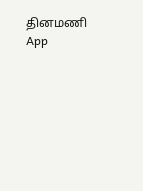தினமணி App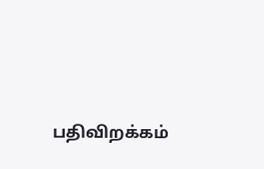பதிவிறக்கம்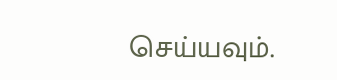செய்யவும்.